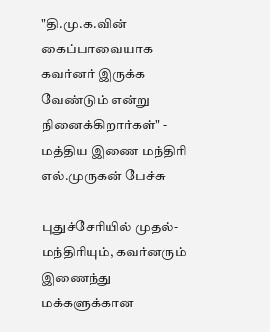"தி.மு.க.வின் கைப்பாவையாக கவர்னர் இருக்க வேண்டும் என்று நினைக்கிறார்கள்" - மத்திய இணை மந்திரி எல்.முருகன் பேச்சு

புதுச்சேரியில் முதல்-மந்திரியும், கவர்னரும் இணைந்து மக்களுக்கான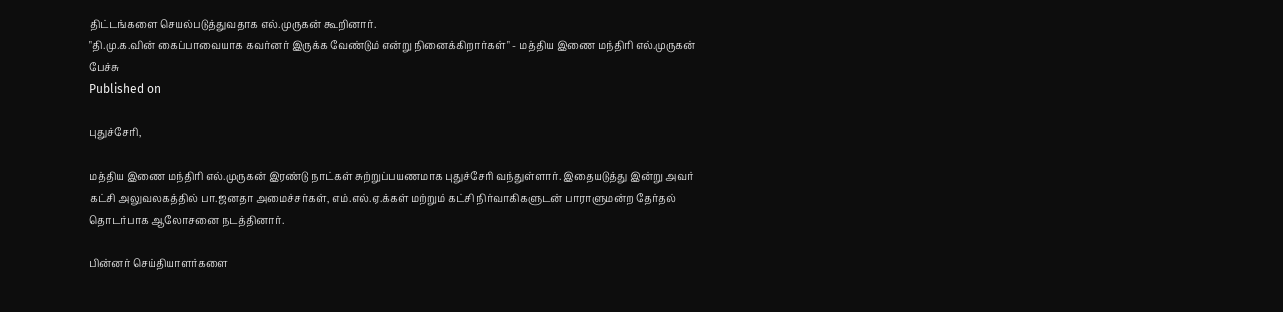திட்டங்களை செயல்படுத்துவதாக எல்.முருகன் கூறினார்.
"தி.மு.க.வின் கைப்பாவையாக கவர்னர் இருக்க வேண்டும் என்று நினைக்கிறார்கள்" - மத்திய இணை மந்திரி எல்.முருகன் பேச்சு
Published on

புதுச்சேரி,

மத்திய இணை மந்திரி எல்.முருகன் இரண்டு நாட்கள் சுற்றுப்பயணமாக புதுச்சேரி வந்துள்ளார். இதையடுத்து இன்று அவர் கட்சி அலுவலகத்தில் பா.ஜனதா அமைச்சர்கள், எம்.எல்.ஏ.க்கள் மற்றும் கட்சி நிர்வாகிகளுடன் பாராளுமன்ற தேர்தல் தொடர்பாக ஆலோசனை நடத்தினார்.

பின்னர் செய்தியாளர்களை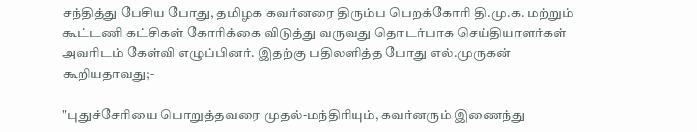சந்தித்து பேசிய போது, தமிழக கவர்னரை திரும்ப பெறக்கோரி தி.மு.க. மற்றும் கூட்டணி கட்சிகள் கோரிக்கை விடுத்து வருவது தொடர்பாக செய்தியாளர்கள் அவரிடம் கேள்வி எழுப்பினர். இதற்கு பதிலளித்த போது எல்.முருகன் கூறியதாவது;-

"புதுச்சேரியை பொறுத்தவரை முதல்-மந்திரியும், கவர்னரும் இணைந்து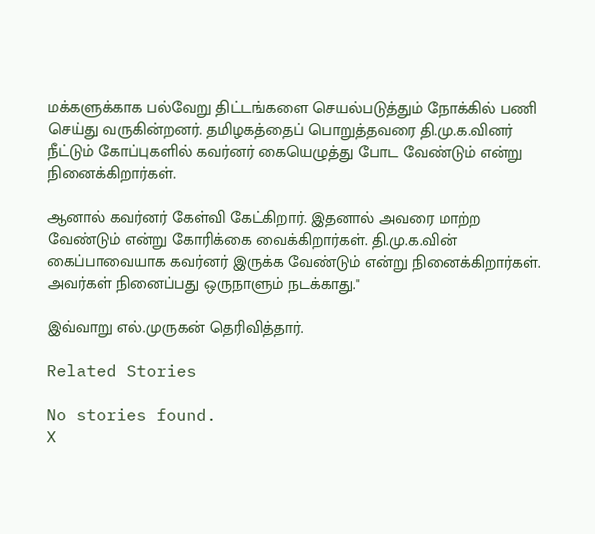மக்களுக்காக பல்வேறு திட்டங்களை செயல்படுத்தும் நோக்கில் பணி செய்து வருகின்றனர். தமிழகத்தைப் பொறுத்தவரை தி.மு.க.வினர் நீட்டும் கோப்புகளில் கவர்னர் கையெழுத்து போட வேண்டும் என்று நினைக்கிறார்கள்.

ஆனால் கவர்னர் கேள்வி கேட்கிறார். இதனால் அவரை மாற்ற வேண்டும் என்று கோரிக்கை வைக்கிறார்கள். தி.மு.க.வின் கைப்பாவையாக கவர்னர் இருக்க வேண்டும் என்று நினைக்கிறார்கள். அவர்கள் நினைப்பது ஒருநாளும் நடக்காது."

இவ்வாறு எல்.முருகன் தெரிவித்தார்.

Related Stories

No stories found.
X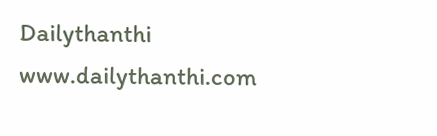Dailythanthi
www.dailythanthi.com